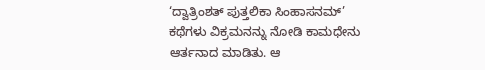‘ದ್ವಾತ್ರಿಂಶತ್ ಪುತ್ತಲಿಕಾ ಸಿಂಹಾಸನಮ್’ ಕಥೆಗಳು ವಿಕ್ರಮನನ್ನು ನೋಡಿ ಕಾಮಧೇನು ಆರ್ತನಾದ ಮಾಡಿತು. ಆ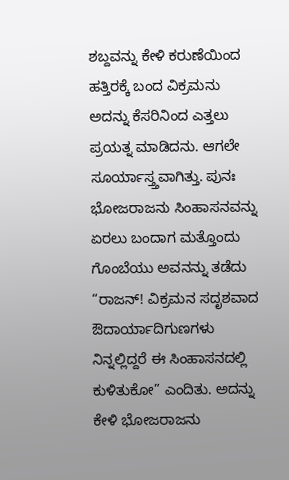ಶಬ್ದವನ್ನು ಕೇಳಿ ಕರುಣೆಯಿಂದ ಹತ್ತಿರಕ್ಕೆ ಬಂದ ವಿಕ್ರಮನು ಅದನ್ನು ಕೆಸರಿನಿಂದ ಎತ್ತಲು ಪ್ರಯತ್ನ ಮಾಡಿದನು. ಆಗಲೇ ಸೂರ್ಯಾಸ್ತ್ತವಾಗಿತ್ತು. ಪುನಃ ಭೋಜರಾಜನು ಸಿಂಹಾಸನವನ್ನು ಏರಲು ಬಂದಾಗ ಮತ್ತೊಂದು ಗೊಂಬೆಯು ಅವನನ್ನು ತಡೆದು “ರಾಜನ್! ವಿಕ್ರಮನ ಸದೃಶವಾದ ಔದಾರ್ಯಾದಿಗುಣಗಳು ನಿನ್ನಲ್ಲಿದ್ದರೆ ಈ ಸಿಂಹಾಸನದಲ್ಲಿ ಕುಳಿತುಕೋ” ಎಂದಿತು. ಅದನ್ನು ಕೇಳಿ ಭೋಜರಾಜನು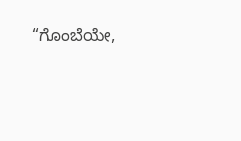“ಗೊಂಬೆಯೇ,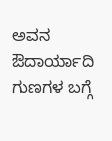ಅವನ ಔದಾರ್ಯಾದಿ ಗುಣಗಳ ಬಗ್ಗೆ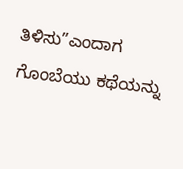ತಿಳಿಸು”ಎಂದಾಗ ಗೊಂಬೆಯು ಕಥೆಯನ್ನು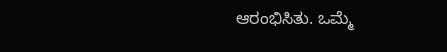ಆರಂಭಿಸಿತು. ಒಮ್ಮೆ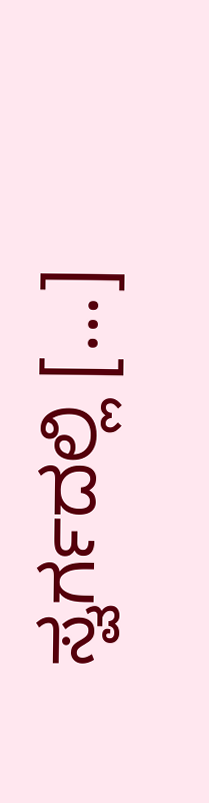ಸ್ವರ್ಗದಲ್ಲಿ […]